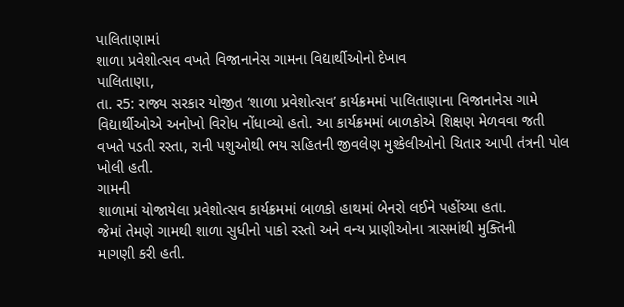પાલિતાણામાં
શાળા પ્રવેશોત્સવ વખતે વિજાનાનેસ ગામના વિદ્યાર્થીઓનો દેખાવ
પાલિતાણા,
તા. ર5: રાજ્ય સરકાર યોજીત ‘શાળા પ્રવેશોત્સવ’ કાર્યક્રમમાં પાલિતાણાના વિજાનાનેસ ગામે
વિદ્યાર્થીઓએ અનોખો વિરોધ નોંધાવ્યો હતો. આ કાર્યક્રમમાં બાળકોએ શિક્ષણ મેળવવા જતી
વખતે પડતી રસ્તા, રાની પશુઓથી ભય સહિતની જીવલેણ મુશ્કેલીઓનો ચિતાર આપી તંત્રની પોલ
ખોલી હતી.
ગામની
શાળામાં યોજાયેલા પ્રવેશોત્સવ કાર્યક્રમમાં બાળકો હાથમાં બેનરો લઈને પહોંચ્યા હતા.
જેમાં તેમણે ગામથી શાળા સુધીનો પાકો રસ્તો અને વન્ય પ્રાણીઓના ત્રાસમાંથી મુક્તિની
માગણી કરી હતી.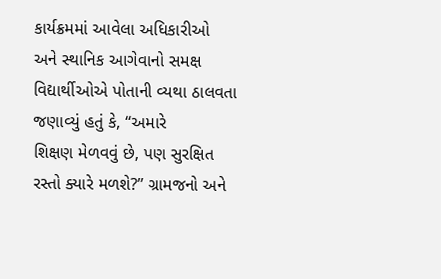કાર્યક્રમમાં આવેલા અધિકારીઓ
અને સ્થાનિક આગેવાનો સમક્ષ વિદ્યાર્થીઓએ પોતાની વ્યથા ઠાલવતા જણાવ્યું હતું કે, “અમારે
શિક્ષણ મેળવવું છે, પણ સુરક્ષિત રસ્તો ક્યારે મળશે?’’ ગ્રામજનો અને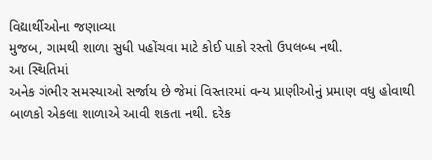વિદ્યાર્થીઓના જણાવ્યા
મુજબ, ગામથી શાળા સુધી પહોંચવા માટે કોઈ પાકો રસ્તો ઉપલબ્ધ નથી.
આ સ્થિતિમાં
અનેક ગંભીર સમસ્યાઓ સર્જાય છે જેમાં વિસ્તારમાં વન્ય પ્રાણીઓનું પ્રમાણ વધુ હોવાથી
બાળકો એકલા શાળાએ આવી શકતા નથી. દરેક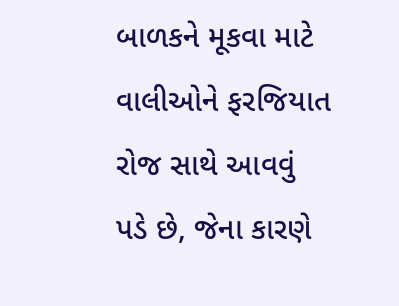બાળકને મૂકવા માટે વાલીઓને ફરજિયાત રોજ સાથે આવવું
પડે છે, જેના કારણે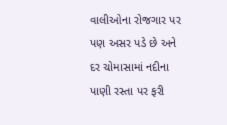વાલીઓના રોજગાર પર પણ અસર પડે છે અને દર ચોમાસામાં નદીના પાણી રસ્તા પર ફરી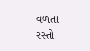વળતા રસ્તો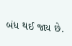બંધ થઈ જાય છે.